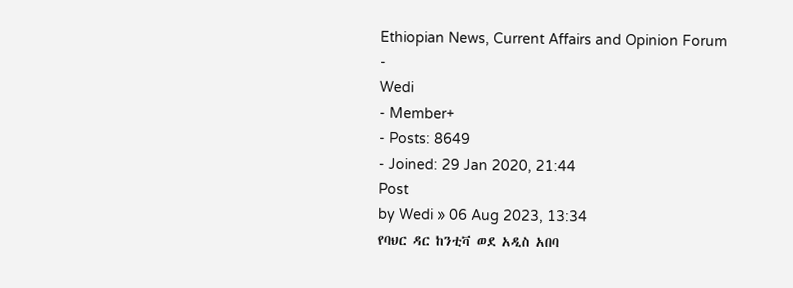Ethiopian News, Current Affairs and Opinion Forum
-
Wedi
- Member+
- Posts: 8649
- Joined: 29 Jan 2020, 21:44
Post
by Wedi » 06 Aug 2023, 13:34
የባህር ዳር ከንቲቫ ወደ አዲስ አበባ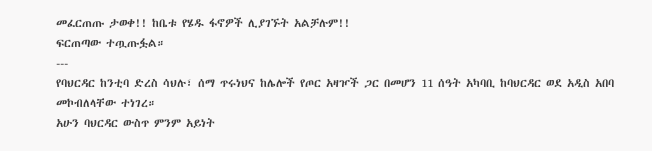መፈርጠጡ ታወቀ!! ከቤቱ የሄዱ ፋኖዎች ሊያገኙት አልቻሉም!!
ፍርጠጣው ተጧጡፏል።
---
የባህርዳር ከንቲባ ድረስ ሳህሉ፣ ሰማ ጥሩነህና ከሌሎች የጦር አዛዦች ጋር በመሆን 11 ሰዓት አካባቢ ከባህርዳር ወደ አዲስ አበባ መኮብለላቸው ተነገረ።
አሁን ባህርዳር ውስጥ ምንም አይነት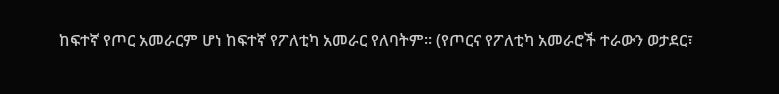ከፍተኛ የጦር አመራርም ሆነ ከፍተኛ የፖለቲካ አመራር የለባትም። (የጦርና የፖለቲካ አመራሮች ተራውን ወታደር፣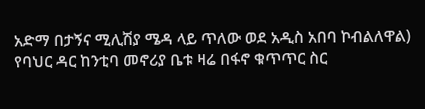አድማ በታኝና ሚሊሽያ ሜዳ ላይ ጥለው ወደ አዲስ አበባ ኮብልለዋል)
የባህር ዳር ከንቲባ መኖሪያ ቤቱ ዛሬ በፋኖ ቁጥጥር ስር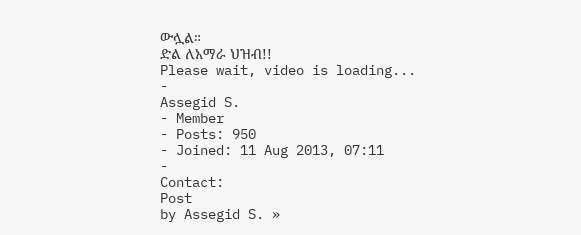ውሏል።
ድል ለአማራ ህዝብ!!
Please wait, video is loading...
-
Assegid S.
- Member
- Posts: 950
- Joined: 11 Aug 2013, 07:11
-
Contact:
Post
by Assegid S. »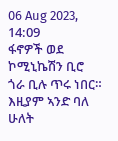06 Aug 2023, 14:09
ፋኖዎች ወደ ኮሚኒኬሽን ቢሮ ጎራ ቢሉ ጥሩ ነበር። እዚያም ኣንድ ባለ ሁለት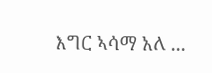እግር ኣሳማ አለ ...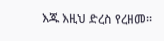እጁ እዚህ ድረስ የረዘመ።